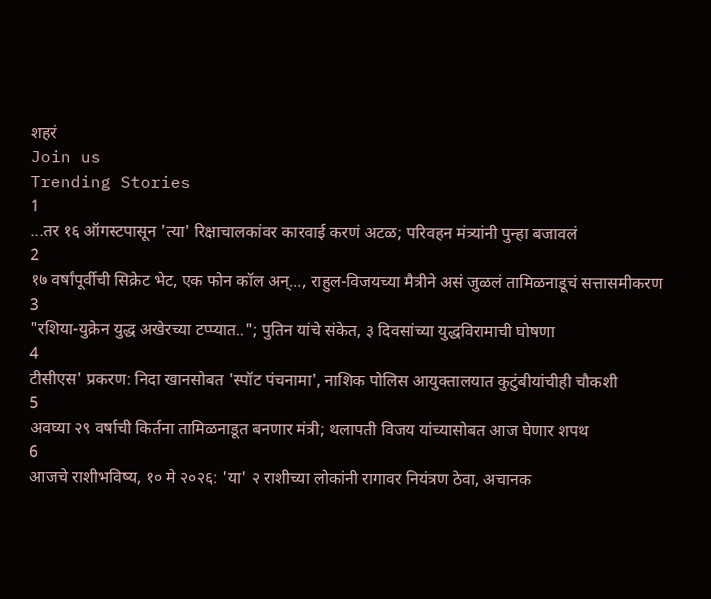शहरं
Join us
Trending Stories
1
...तर १६ ऑगस्टपासून 'त्या' रिक्षाचालकांवर कारवाई करणं अटळ; परिवहन मंत्र्‍यांनी पुन्हा बजावलं
2
१७ वर्षांपूर्वीची सिक्रेट भेट, एक फोन कॉल अन्..., राहुल-विजयच्या मैत्रीने असं जुळलं तामिळनाडूचं सत्तासमीकरण
3
"रशिया-युक्रेन युद्ध अखेरच्या टप्प्यात.."; पुतिन यांचे संकेत, ३ दिवसांच्या युद्धविरामाची घोषणा
4
टीसीएस' प्रकरण: निदा खानसोबत 'स्पॉट पंचनामा', नाशिक पोलिस आयुक्तालयात कुटुंबीयांचीही चौकशी
5
अवघ्या २९ वर्षाची किर्तना तामिळनाडूत बनणार मंत्री; थलापती विजय यांच्यासोबत आज घेणार शपथ
6
आजचे राशीभविष्य, १० मे २०२६: 'या' २ राशीच्या लोकांनी रागावर नियंत्रण ठेवा, अचानक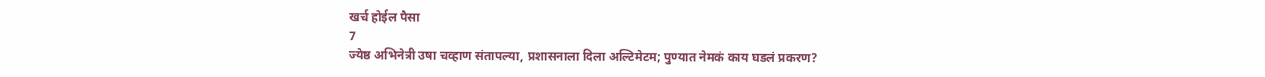खर्च होईल पैसा
7
ज्येष्ठ अभिनेत्री उषा चव्हाण संतापल्या, प्रशासनाला दिला अल्टिमेटम; पुण्यात नेमकं काय घडलं प्रकरण?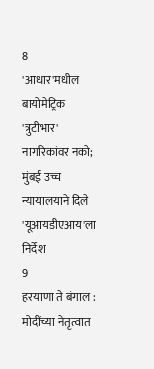8
'आधार'मधील बायोमेट्रिक 'त्रुटीभार' नागरिकांवर नको; मुंबई उच्च न्यायालयाने दिले 'यूआयडीएआय'ला निर्देश
9
हरयाणा ते बंगाल : मोदींच्या नेतृत्वात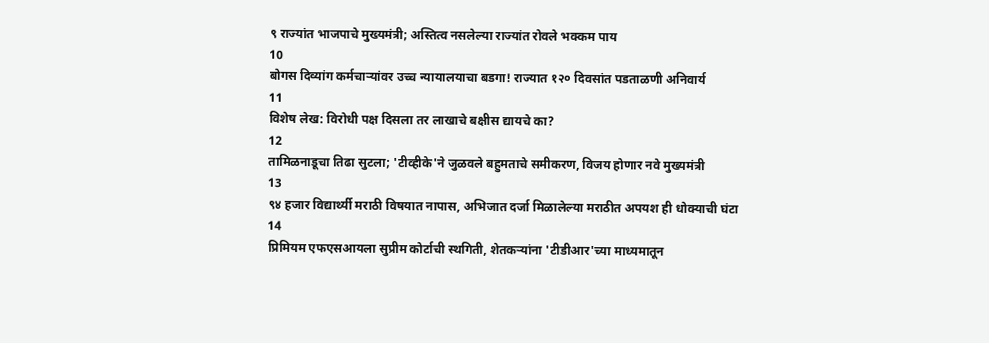९ राज्यांत भाजपाचे मुख्यमंत्री; अस्तित्व नसलेल्या राज्यांत रोवले भक्कम पाय
10
बोगस दिव्यांग कर्मचाऱ्यांवर उच्च न्यायालयाचा बडगा! राज्यात १२० दिवसांत पडताळणी अनिवार्य
11
विशेष लेख: विरोधी पक्ष दिसला तर लाखाचे बक्षीस द्यायचे का?
12
तामिळनाडूचा तिढा सुटला; 'टीव्हीके'ने जुळवले बहुमताचे समीकरण, विजय होणार नवे मुख्यमंत्री
13
९४ हजार विद्यार्थ्यी मराठी विषयात नापास, अभिजात दर्जा मिळालेल्या मराठीत अपयश ही धोक्याची घंटा
14
प्रिमियम एफएसआयला सुप्रीम कोर्टाची स्थगिती, शेतकऱ्यांना 'टीडीआर'च्या माध्यमातून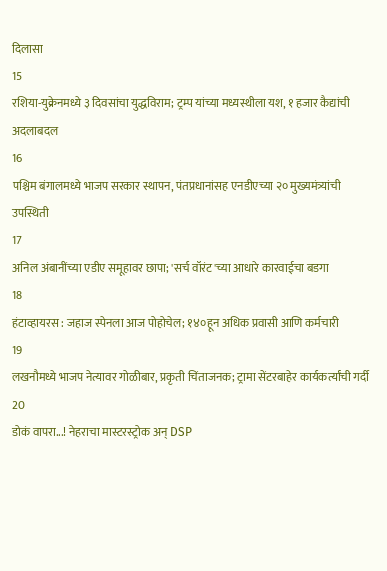दिलासा
15
रशिया-युक्रेनमध्ये ३ दिवसांचा युद्धविराम; ट्रम्प यांच्या मध्यस्थीला यश, १ हजार कैद्यांची अदलाबदल
16
पश्चिम बंगालमध्ये भाजप सरकार स्थापन, पंतप्रधानांसह एनडीएच्या २० मुख्यमंत्र्यांची उपस्थिती
17
अनिल अंबानींच्या एडीए समूहावर छापा; 'सर्च वॉरंट'च्या आधारे कारवाईचा बडगा
18
हंटाव्हायरस : जहाज स्पेनला आज पोहोचेल; १४०हून अधिक प्रवासी आणि कर्मचारी
19
लखनौमध्ये भाजप नेत्यावर गोळीबार, प्रकृती चिंताजनक; ट्रामा सेंटरबाहेर कार्यकर्त्यांची गर्दी
20
डोकं वापरा...! नेहराचा मास्टरस्ट्रोक अन् DSP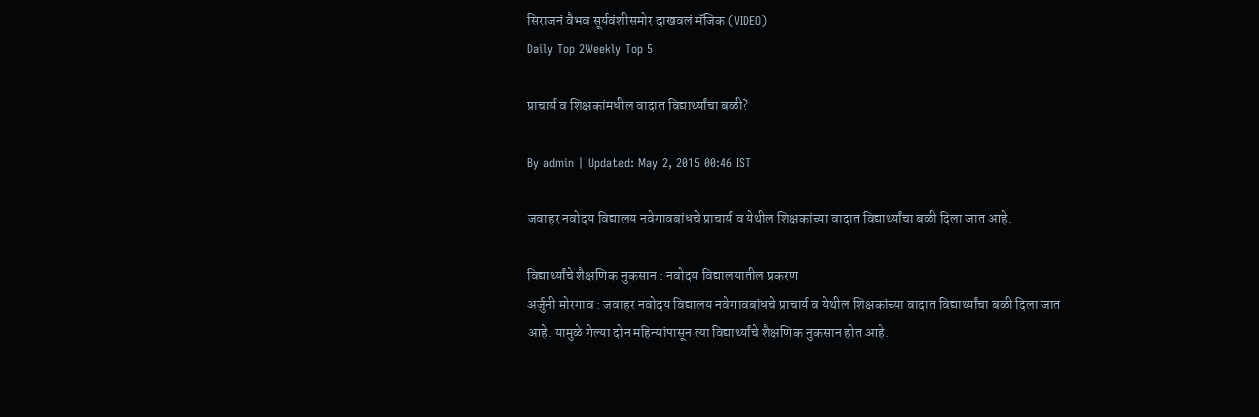सिराजनं वैभव सूर्यवंशीसमोर दाखवलं मॅजिक (VIDEO)
Daily Top 2Weekly Top 5

प्राचार्य व शिक्षकांमधील वादात विद्यार्थ्यांचा बळी?

By admin | Updated: May 2, 2015 00:46 IST

जवाहर नवोदय विद्यालय नवेगावबांधचे प्राचार्य व येथील शिक्षकांच्या वादात विद्यार्थ्यांचा बळी दिला जात आहे.

विद्यार्थ्यांचे शैक्षणिक नुकसान : नवोदय विद्यालयातील प्रकरण
अर्जुनी मोरगाव : जवाहर नवोदय विद्यालय नवेगावबांधचे प्राचार्य व येथील शिक्षकांच्या वादात विद्यार्थ्यांचा बळी दिला जात आहे. यामुळे गेल्या दोन महिन्यांपासून त्या विद्यार्थ्यांचे शैक्षणिक नुकसान होत आहे.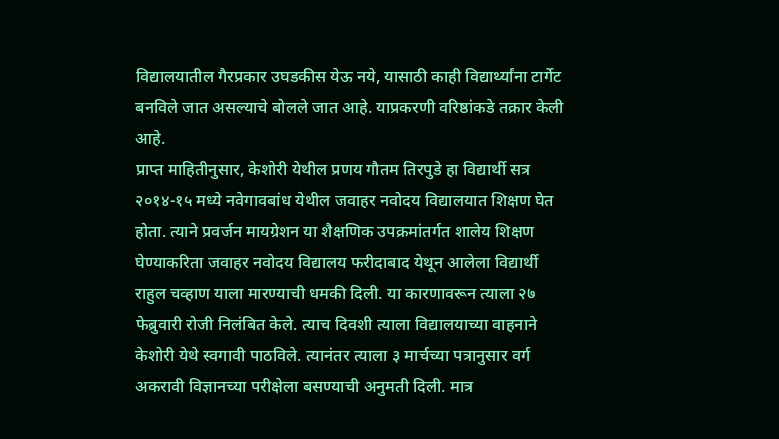विद्यालयातील गैरप्रकार उघडकीस येऊ नये, यासाठी काही विद्यार्थ्यांना टार्गेट बनविले जात असल्याचे बोलले जात आहे. याप्रकरणी वरिष्ठांकडे तक्रार केली आहे.
प्राप्त माहितीनुसार, केशोरी येथील प्रणय गौतम तिरपुडे हा विद्यार्थी सत्र २०१४-१५ मध्ये नवेगावबांध येथील जवाहर नवोदय विद्यालयात शिक्षण घेत होता. त्याने प्रवर्जन मायग्रेशन या शैक्षणिक उपक्रमांतर्गत शालेय शिक्षण घेण्याकरिता जवाहर नवोदय विद्यालय फरीदाबाद येथून आलेला विद्यार्थी राहुल चव्हाण याला मारण्याची धमकी दिली. या कारणावरून त्याला २७ फेब्रुवारी रोजी निलंबित केले. त्याच दिवशी त्याला विद्यालयाच्या वाहनाने केशोरी येथे स्वगावी पाठविले. त्यानंतर त्याला ३ मार्चच्या पत्रानुसार वर्ग अकरावी विज्ञानच्या परीक्षेला बसण्याची अनुमती दिली. मात्र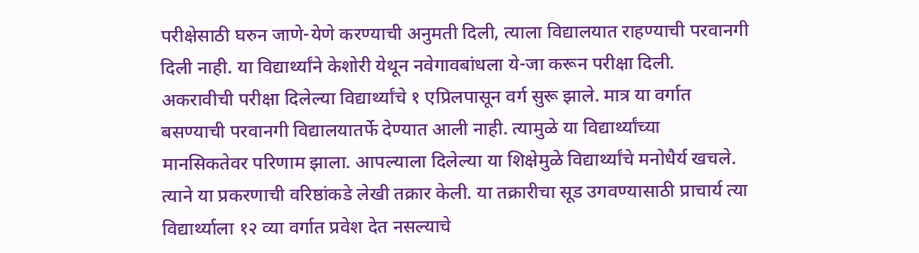परीक्षेसाठी घरुन जाणे-येणे करण्याची अनुमती दिली, त्याला विद्यालयात राहण्याची परवानगी दिली नाही. या विद्यार्थ्यांने केशोरी येथून नवेगावबांधला ये-जा करून परीक्षा दिली. अकरावीची परीक्षा दिलेल्या विद्यार्थ्यांचे १ एप्रिलपासून वर्ग सुरू झाले. मात्र या वर्गात बसण्याची परवानगी विद्यालयातर्फे देण्यात आली नाही. त्यामुळे या विद्यार्थ्यांच्या मानसिकतेवर परिणाम झाला. आपल्याला दिलेल्या या शिक्षेमुळे विद्यार्थ्यांचे मनोधैर्य खचले. त्याने या प्रकरणाची वरिष्ठांकडे लेखी तक्रार केली. या तक्रारीचा सूड उगवण्यासाठी प्राचार्य त्या विद्यार्थ्याला १२ व्या वर्गात प्रवेश देत नसल्याचे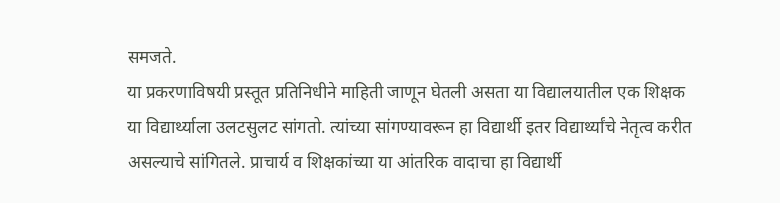समजते.
या प्रकरणाविषयी प्रस्तूत प्रतिनिधीने माहिती जाणून घेतली असता या विद्यालयातील एक शिक्षक या विद्यार्थ्याला उलटसुलट सांगतो. त्यांच्या सांगण्यावरून हा विद्यार्थी इतर विद्यार्थ्यांचे नेतृत्व करीत असल्याचे सांगितले. प्राचार्य व शिक्षकांच्या या आंतरिक वादाचा हा विद्यार्थी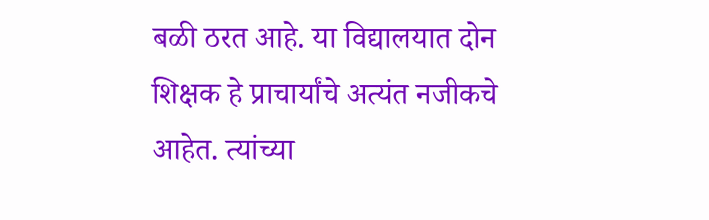बळी ठरत आहे. या विद्यालयात दोन शिक्षक हे प्राचार्यांचे अत्यंत नजीकचे आहेत. त्यांच्या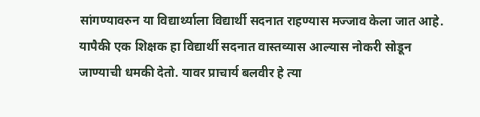सांगण्यावरुन या विद्यार्थ्याला विद्यार्थी सदनात राहण्यास मज्जाव केला जात आहे. यापैकी एक शिक्षक हा विद्यार्थी सदनात वास्तव्यास आल्यास नोकरी सोडून जाण्याची धमकी देतो. यावर प्राचार्य बलवीर हे त्या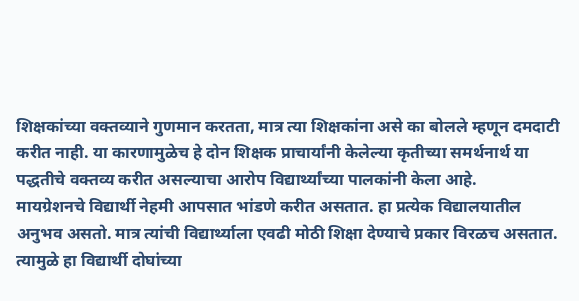शिक्षकांच्या वक्तव्याने गुणमान करतता, मात्र त्या शिक्षकांना असे का बोलले म्हणून दमदाटी करीत नाही. या कारणामुळेच हे दोन शिक्षक प्राचार्यांनी केलेल्या कृतीच्या समर्थनार्थ या पद्धतीचे वक्तव्य करीत असल्याचा आरोप विद्यार्थ्यांच्या पालकांनी केला आहे.
मायग्रेशनचे विद्यार्थी नेहमी आपसात भांडणे करीत असतात. हा प्रत्येक विद्यालयातील अनुभव असतो. मात्र त्यांची विद्यार्थ्याला एवढी मोठी शिक्षा देण्याचे प्रकार विरळच असतात. त्यामुळे हा विद्यार्थी दोघांच्या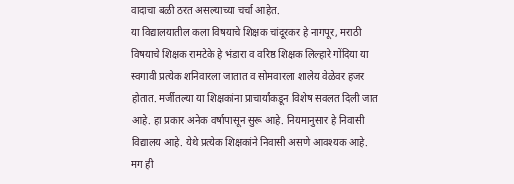वादाचा बळी ठरत असल्याच्या चर्चा आहेत.
या विद्यालयातील कला विषयाचे शिक्षक चांदूरकर हे नागपूर, मराठी विषयाचे शिक्षक रामटेके हे भंडारा व वरिष्ठ शिक्षक लिल्हारे गोंदिया या स्वगावी प्रत्येक शनिवारला जातात व सोमवारला शालेय वेळेवर हजर होतात. मर्जीतल्या या शिक्षकांना प्राचार्यांकडून विशेष सवलत दिली जात आहे. हा प्रकार अनेक वर्षापासून सुरू आहे. नियमानुसार हे निवासी विद्यालय आहे. येथे प्रत्येक शिक्षकांने निवासी असणे आवश्यक आहे. मग ही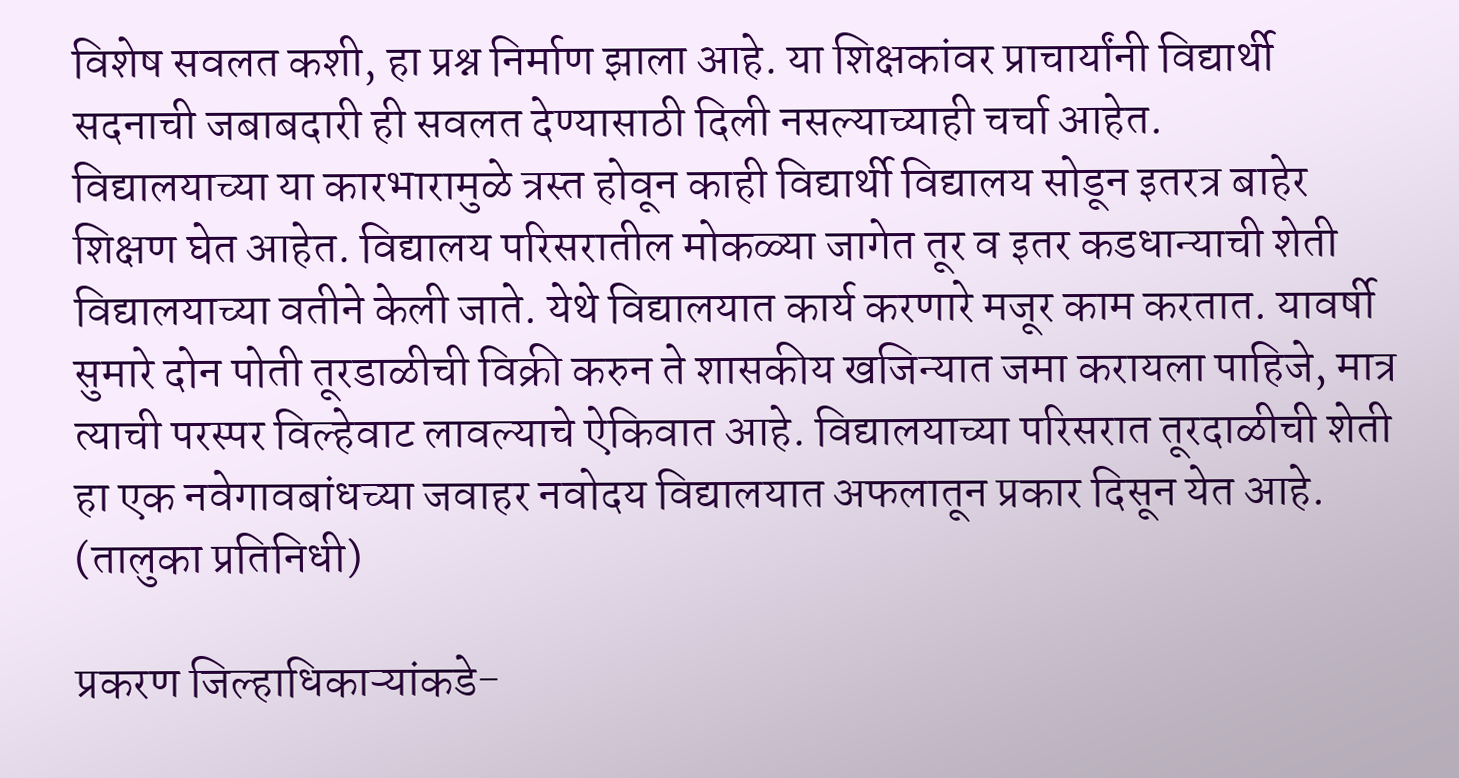विशेष सवलत कशी, हा प्रश्न निर्माण झाला आहे. या शिक्षकांवर प्राचार्यांनी विद्यार्थी सदनाची जबाबदारी ही सवलत देण्यासाठी दिली नसल्याच्याही चर्चा आहेत.
विद्यालयाच्या या कारभारामुळे त्रस्त होवून काही विद्यार्थी विद्यालय सोडून इतरत्र बाहेर शिक्षण घेत आहेत. विद्यालय परिसरातील मोकळ्या जागेत तूर व इतर कडधान्याची शेती विद्यालयाच्या वतीने केली जाते. येथे विद्यालयात कार्य करणारे मजूर काम करतात. यावर्षी सुमारे दोन पोती तूरडाळीची विक्री करुन ते शासकीय खजिन्यात जमा करायला पाहिजे, मात्र त्याची परस्पर विल्हेवाट लावल्याचे ऐकिवात आहे. विद्यालयाच्या परिसरात तूरदाळीची शेती हा एक नवेगावबांधच्या जवाहर नवोदय विद्यालयात अफलातून प्रकार दिसून येत आहे. (तालुका प्रतिनिधी)

प्रकरण जिल्हाधिकाऱ्यांकडे-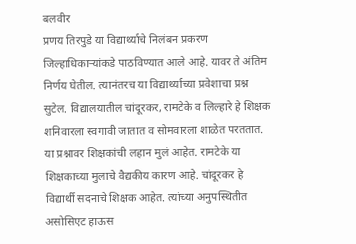बलवीर
प्रणय तिरपुडे या विद्यार्थ्याचे निलंबन प्रकरण जिल्हाधिकाऱ्यांकडे पाठविण्यात आले आहे. यावर ते अंतिम निर्णय घेतील. त्यानंतरच या विद्यार्थ्याच्या प्रवेशाचा प्रश्न सुटेल. विद्यालयातील चांदूरकर, रामटेके व लिल्हारे हे शिक्षक शनिवारला स्वगावी जातात व सोमवारला शाळेत परततात. या प्रश्नावर शिक्षकांची लहान मुलं आहेत. रामटेके या शिक्षकाच्या मुलाचे वैद्यकीय कारण आहे. चांदूरकर हे विद्यार्थी सदनाचे शिक्षक आहेत. त्यांच्या अनुपस्थितीत असोसिएट हाऊस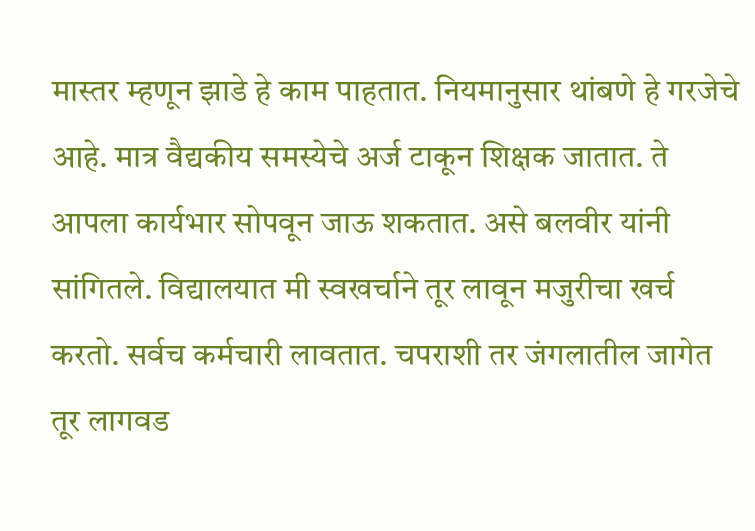मास्तर म्हणून झाडे हे काम पाहतात. नियमानुसार थांबणे हे गरजेचे आहे. मात्र वैद्यकीय समस्येचे अर्ज टाकून शिक्षक जातात. ते आपला कार्यभार सोपवून जाऊ शकतात. असे बलवीर यांनी सांगितले. विद्यालयात मी स्वखर्चाने तूर लावून मजुरीचा खर्च करतो. सर्वच कर्मचारी लावतात. चपराशी तर जंगलातील जागेत तूर लागवड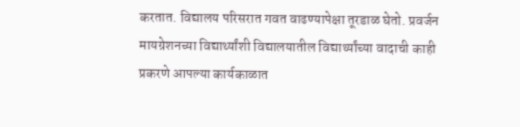करतात. विद्यालय परिसरात गवत वाढण्यापेक्षा तूरडाळ घेतो. प्रवर्जन मायग्रेशनच्या विद्यार्थ्यांशी विद्यालयातील विद्यार्थ्यांच्या वादाची काही प्रकरणे आपल्या कार्यकाळात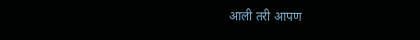आली तरी आपण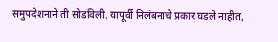समुपदेशनाने ती सोडविली. यापूर्वी निलंबनाचे प्रकार घडले नाहीत,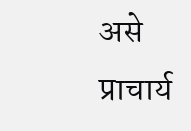असे प्राचार्य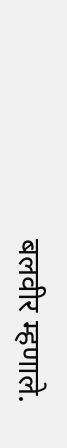बलवीर म्हणाले.